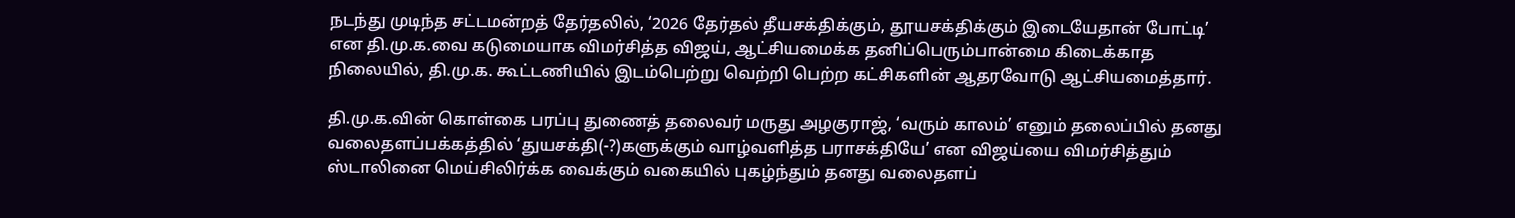நடந்து முடிந்த சட்டமன்றத் தேர்தலில், ‘2026 தேர்தல் தீயசக்திக்கும், தூயசக்திக்கும் இடையேதான் போட்டி’ என தி.மு.க.வை கடுமையாக விமர்சித்த விஜய், ஆட்சியமைக்க தனிப்பெரும்பான்மை கிடைக்காத நிலையில், தி.மு.க. கூட்டணியில் இடம்பெற்று வெற்றி பெற்ற கட்சிகளின் ஆதரவோடு ஆட்சியமைத்தார்.

தி.மு.க.வின் கொள்கை பரப்பு துணைத் தலைவர் மருது அழகுராஜ், ‘வரும் காலம்’ எனும் தலைப்பில் தனது வலைதளப்பக்கத்தில் ‘துயசக்தி(-?)களுக்கும் வாழ்வளித்த பராசக்தியே’ என விஜய்யை விமர்சித்தும் ஸ்டாலினை மெய்சிலிர்க்க வைக்கும் வகையில் புகழ்ந்தும் தனது வலைதளப்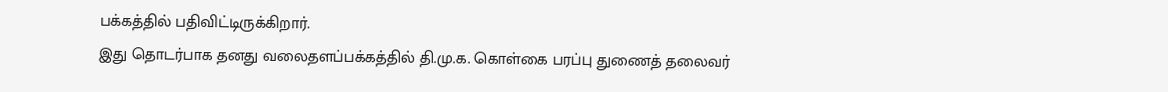பக்கத்தில் பதிவிட்டிருக்கிறார்.
இது தொடர்பாக தனது வலைதளப்பக்கத்தில் தி.மு.க. கொள்கை பரப்பு துணைத் தலைவர்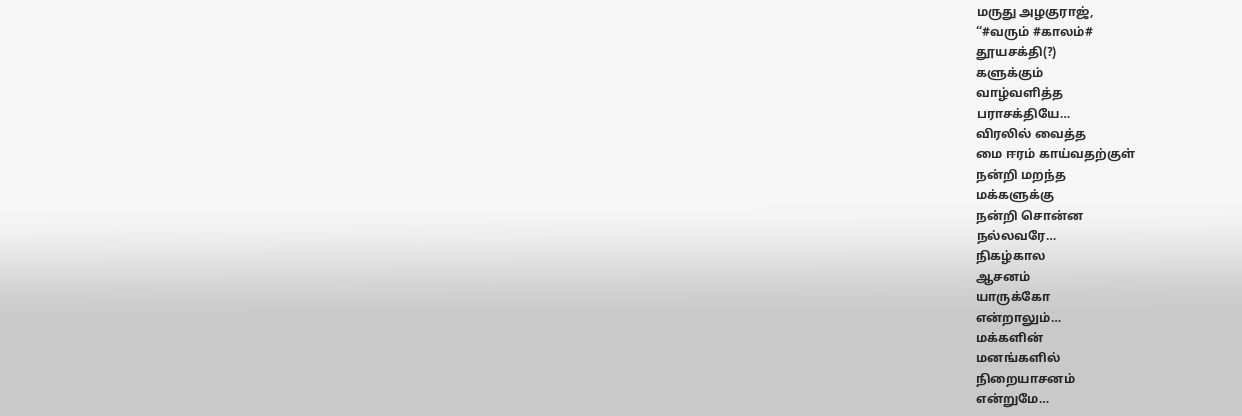மருது அழகுராஜ்,
‘‘#வரும் #காலம்#
தூயசக்தி(?)
களுக்கும்
வாழ்வளித்த
பராசக்தியே…
விரலில் வைத்த
மை ஈரம் காய்வதற்குள்
நன்றி மறந்த
மக்களுக்கு
நன்றி சொன்ன
நல்லவரே…
நிகழ்கால
ஆசனம்
யாருக்கோ
என்றாலும்…
மக்களின்
மனங்களில்
நிறையாசனம்
என்றுமே…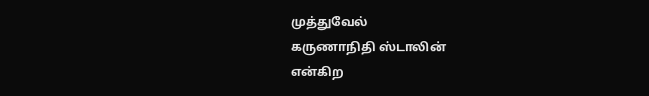முத்துவேல்
கருணாநிதி ஸ்டாலின்
என்கிற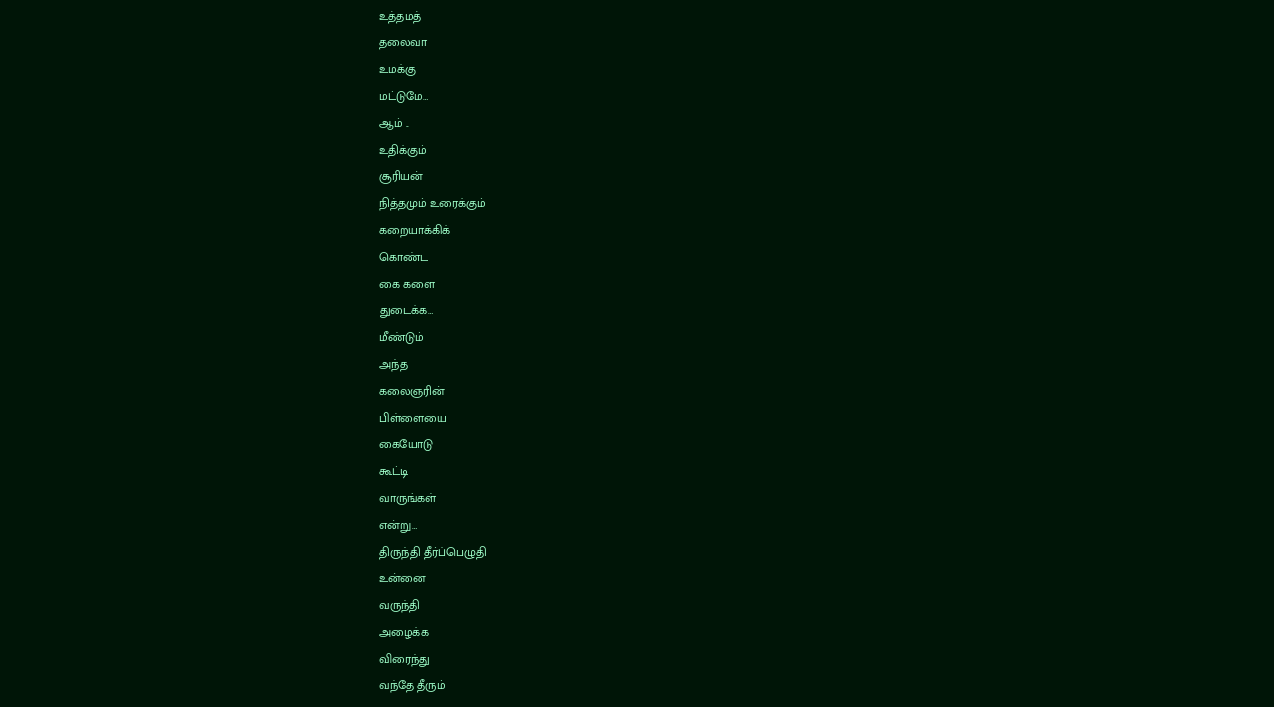உத்தமத்
தலைவா
உமக்கு
மட்டுமே…
ஆம் ..
உதிக்கும்
சூரியன்
நித்தமும் உரைக்கும்
கறையாக்கிக்
கொண்ட
கை களை
துடைக்க…
மீண்டும்
அந்த
கலைஞரின்
பிள்ளையை
கையோடு
கூட்டி
வாருங்கள்
என்று…
திருந்தி தீர்ப்பெழுதி
உன்னை
வருந்தி
அழைக்க
விரைந்து
வந்தே தீரும்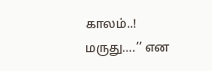காலம்..!
மருது….’’ என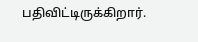பதிவிட்டிருக்கிறார்.